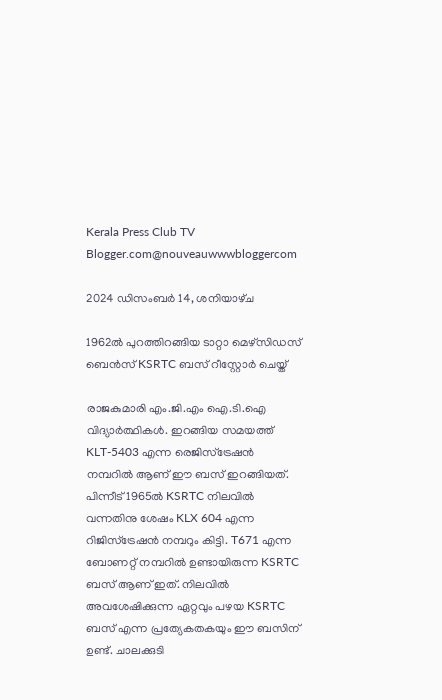Kerala Press Club TV Blogger.com@nouveauwwwbloggercom

2024 ഡിസംബർ 14, ശനിയാഴ്‌ച

1962ൽ പുറത്തിറങ്ങിയ ടാറ്റാ മെഴ്സിഡസ് ബെൻസ് KSRTC ബസ് റീസ്റ്റോർ ചെയ്ത്

രാജകുമാരി എം.ജി.എം ഐ.ടി.ഐ വിദ്യാർത്ഥികൾ. ഇറങ്ങിയ സമയത്ത് KLT-5403 എന്ന രെജിസ്ട്രേഷൻ നമ്പറിൽ ആണ് ഈ ബസ് ഇറങ്ങിയത്. പിന്നീട് 1965ൽ KSRTC നിലവിൽ വന്നതിനു ശേഷം KLX 604 എന്ന റിജിസ്ട്രേഷൻ നമ്പറും കിട്ടി. T671 എന്ന ബോണറ്റ് നമ്പറിൽ ഉണ്ടായിരുന്ന KSRTC ബസ് ആണ് ഇത്. നിലവിൽ അവശേഷിക്കുന്ന ഏറ്റവും പഴയ KSRTC ബസ് എന്ന പ്രത്യേകതകയും ഈ ബസിന് ഉണ്ട്. ചാലക്കുടി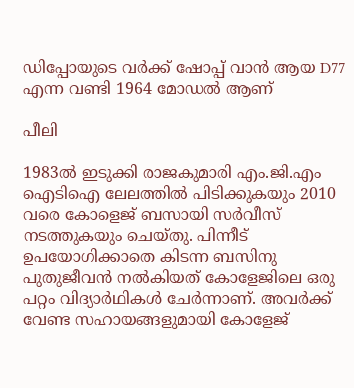ഡിപ്പോയുടെ വർക്ക് ഷോപ്പ് വാൻ ആയ D77 എന്ന വണ്ടി 1964 മോഡൽ ആണ്

പീലി

1983ൽ ഇടുക്കി രാജകുമാരി എം.ജി.എം ഐടിഐ ലേലത്തിൽ പിടിക്കുകയും 2010 വരെ കോളെജ് ബസായി സർവീസ് നടത്തുകയും ചെയ്‌തു. പിന്നീട് ഉപയോഗിക്കാതെ കിടന്ന ബസിനു പുതുജീവൻ നൽകിയത് കോളേജിലെ ഒരു പറ്റം വിദ്യാർഥികൾ ചേർന്നാണ്. അവർക്ക് വേണ്ട സഹായങ്ങളുമായി കോളേജ്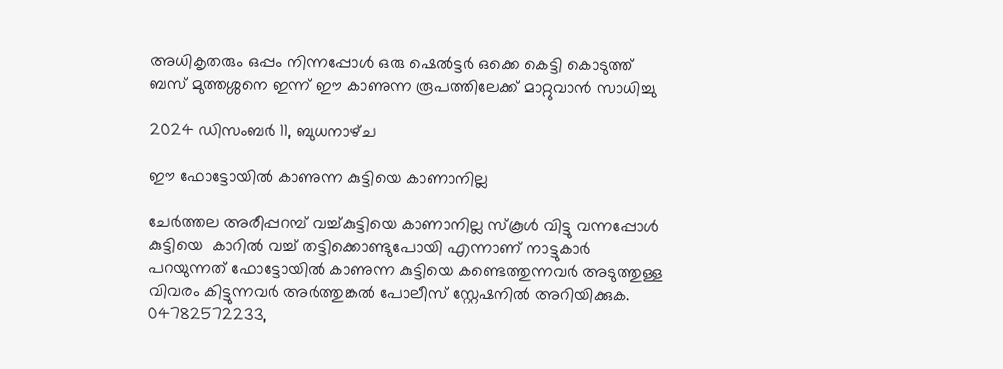അധികൃതരും ഒപ്പം നിന്നപ്പോൾ ഒരു ഷെൽട്ടർ ഒക്കെ കെട്ടി കൊടുത്ത് ബസ് മുത്തശ്ശനെ ഇന്ന് ഈ കാണുന്ന രൂപത്തിലേക്ക് മാറ്റുവാൻ സാധിച്ചു

2024 ഡിസംബർ 11, ബുധനാഴ്‌ച

ഈ ഫോട്ടോയിൽ കാണുന്ന കുട്ടിയെ കാണാനില്ല

ചേർത്തല അരീപ്പറമ്പ് വച്ച്കുട്ടിയെ കാണാനില്ല സ്കൂൾ വിട്ടു വന്നപ്പോൾ കുട്ടിയെ  കാറിൽ വച്ച് തട്ടിക്കൊണ്ടുപോയി എന്നാണ് നാട്ടുകാർ പറയുന്നത് ഫോട്ടോയിൽ കാണുന്ന കുട്ടിയെ കണ്ടെത്തുന്നവർ അടുത്തുള്ള വിവരം കിട്ടുന്നവർ അർത്തുങ്കൽ പോലീസ് സ്റ്റേഷനിൽ അറിയിക്കുക. 04782572233,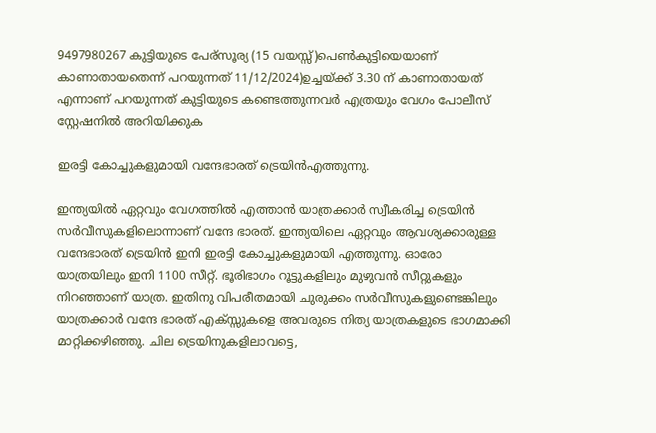9497980267 കുട്ടിയുടെ പേര്സൂര്യ (15 വയസ്സ്)പെൺകുട്ടിയെയാണ് കാണാതായതെന്ന് പറയുന്നത് 11/12/2024)ഉച്ചയ്ക്ക് 3.30 ന് കാണാതായത് എന്നാണ് പറയുന്നത് കുട്ടിയുടെ കണ്ടെത്തുന്നവർ എത്രയും വേഗം പോലീസ് സ്റ്റേഷനിൽ അറിയിക്കുക

ഇരട്ടി കോച്ചുകളുമായി വന്ദേഭാരത് ട്രെയിൻഎത്തുന്നു.

ഇന്ത്യയിൽ ഏറ്റവും വേഗത്തിൽ എത്താൻ യാത്രക്കാർ സ്വീകരിച്ച ട്രെയിൻ സർവീസുകളിലൊന്നാണ് വന്ദേ ഭാരത്. ഇന്ത്യയിലെ ഏറ്റവും ആവശ്യക്കാരുള്ള വന്ദേഭാരത് ട്രെയിൻ ഇനി ഇരട്ടി കോച്ചുകളുമായി എത്തുന്നു. ഓരോ യാത്രയിലും ഇനി 1100 സീറ്റ്. ഭൂരിഭാഗം റൂട്ടുകളിലും മുഴുവൻ സീറ്റുകളും നിറഞ്ഞാണ് യാത്ര. ഇതിനു വിപരീതമായി ചുരുക്കം സർവീസുകളുണ്ടെങ്കിലും യാത്രക്കാർ വന്ദേ ഭാരത് എക്സ്സുകളെ അവരുടെ നിത്യ യാത്രകളുടെ ഭാഗമാക്കി മാറ്റിക്കഴിഞ്ഞു. ചില ട്രെയിനുകളിലാവട്ടെ,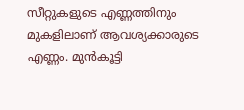സീറ്റുകളുടെ എണ്ണത്തിനും മുകളിലാണ് ആവശ്യക്കാരുടെ എണ്ണം. മുൻകൂട്ടി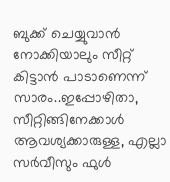ബുക്ക് ചെയ്യുവാൻ നോക്കിയാലും സീറ്റ് കിട്ടാൻ പാടാണെന്ന് സാരം..ഇപ്പോഴിതാ, സീറ്റിങ്ങിനേക്കാൾ ആവശ്യക്കാരുള്ള, എല്ലാ സർവീസും ഫുൾ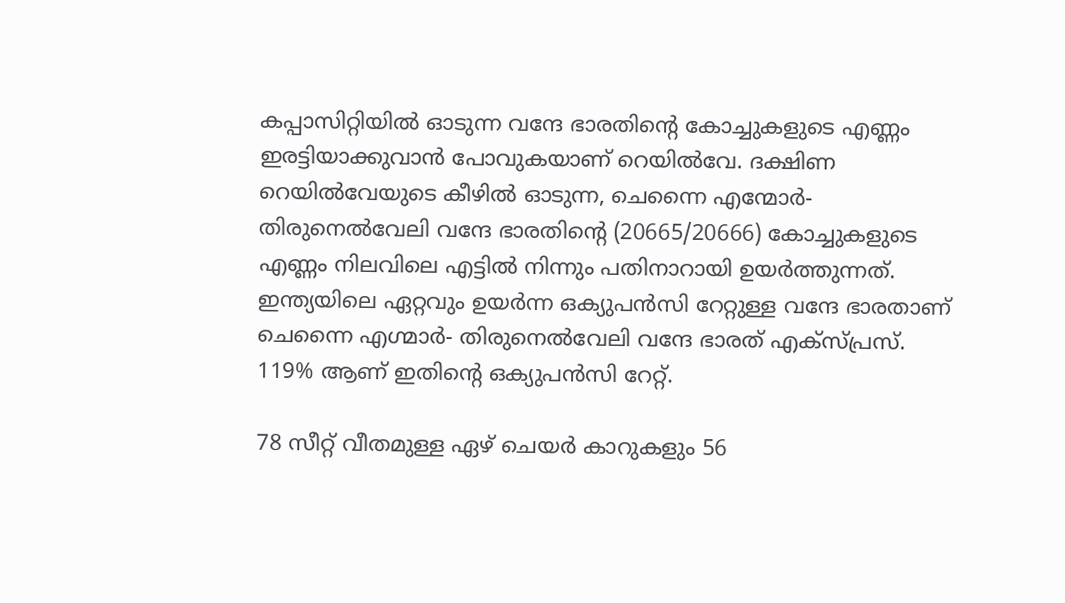കപ്പാസിറ്റിയിൽ ഓടുന്ന വന്ദേ ഭാരതിന്റെ കോച്ചുകളുടെ എണ്ണം ഇരട്ടിയാക്കുവാൻ പോവുകയാണ് റെയിൽവേ. ദക്ഷിണ റെയിൽവേയുടെ കീഴിൽ ഓടുന്ന, ചെന്നൈ എന്മോർ- തിരുനെൽവേലി വന്ദേ ഭാരതിന്റെ (20665/20666) കോച്ചുകളുടെ എണ്ണം നിലവിലെ എട്ടിൽ നിന്നും പതിനാറായി ഉയർത്തുന്നത്. ഇന്ത്യയിലെ ഏറ്റവും ഉയർന്ന ഒക്യുപൻസി റേറ്റുള്ള വന്ദേ ഭാരതാണ് ചെന്നൈ എഗ്മാർ- തിരുനെൽവേലി വന്ദേ ഭാരത് എക്സ്പ്രസ്. 119% ആണ് ഇതിൻ്റെ ഒക്യുപൻസി റേറ്റ്.

78 സീറ്റ് വീതമുള്ള ഏഴ് ചെയർ കാറുകളും 56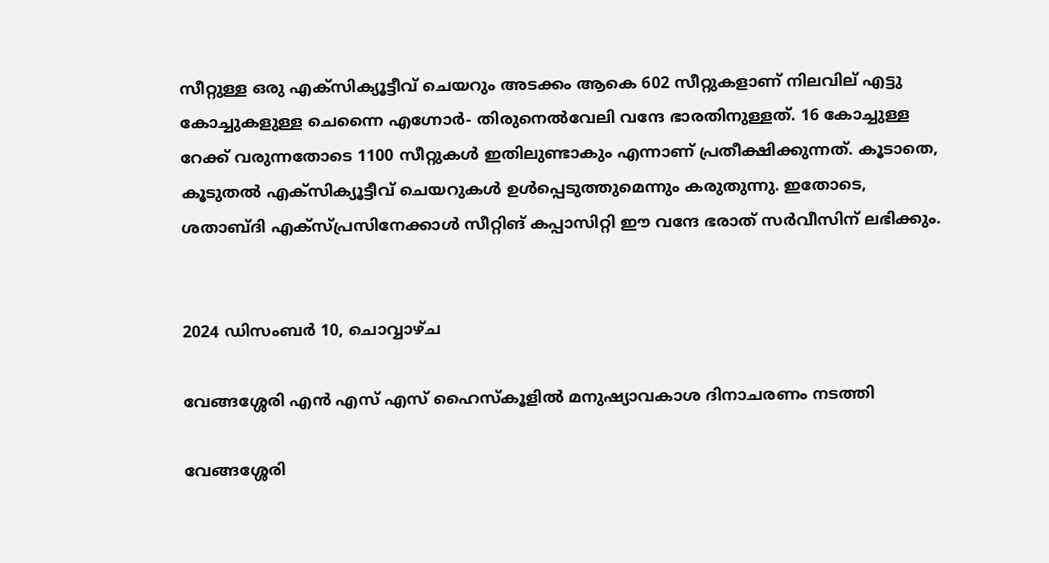സീറ്റുള്ള ഒരു എക്‌സിക്യൂട്ടീവ് ചെയറും അടക്കം ആകെ 602 സീറ്റുകളാണ് നിലവില് എട്ടു കോച്ചുകളുള്ള ചെന്നൈ എഗ്നോർ- തിരുനെൽവേലി വന്ദേ ഭാരതിനുള്ളത്. 16 കോച്ചുള്ള റേക്ക് വരുന്നതോടെ 1100 സീറ്റുകൾ ഇതിലുണ്ടാകും എന്നാണ് പ്രതീക്ഷിക്കുന്നത്. കൂടാതെ, കൂടുതൽ എക്‌സിക്യൂട്ടീവ് ചെയറുകൾ ഉൾപ്പെടുത്തുമെന്നും കരുതുന്നു. ഇതോടെ, ശതാബ്‌ദി എക്‌സ്പ്രസിനേക്കാൾ സീറ്റിങ് കപ്പാസിറ്റി ഈ വന്ദേ ഭരാത് സർവീസിന് ലഭിക്കും.


2024 ഡിസംബർ 10, ചൊവ്വാഴ്ച

വേങ്ങശ്ശേരി എൻ എസ് എസ് ഹൈസ്കൂളിൽ മനുഷ്യാവകാശ ദിനാചരണം നടത്തി

വേങ്ങശ്ശേരി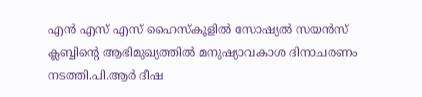എൻ എസ് എസ് ഹൈസ്കൂളിൽ സോഷ്യൽ സയൻസ് ക്ലബ്ബിന്റെ ആഭിമുഖ്യത്തിൽ മനുഷ്യാവകാശ ദിനാചരണം നടത്തി.പി.ആർ ദീഷ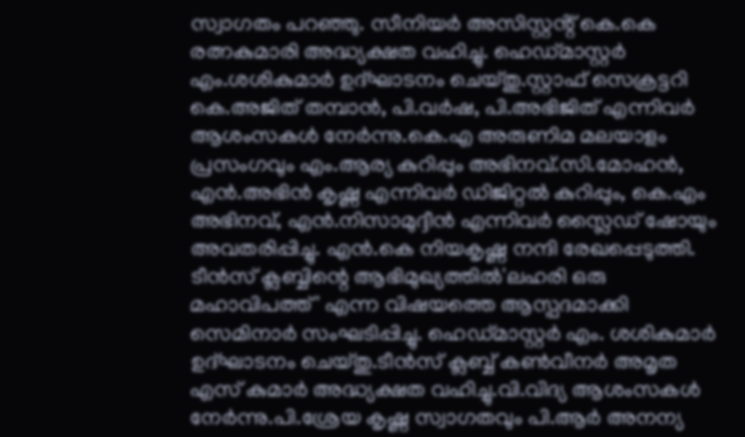സ്വാഗതം പറഞ്ഞു. സീനിയർ അസിസ്റ്റൻ്റ് കെ.കെ രത്നകുമാരി അദ്ധ്യക്ഷത വഹിച്ചു. ഹെഡ്‌മാസ്റ്റർ എം.ശശികുമാർ ഉദ്ഘാടനം ചെയ്തു.സ്റ്റാഫ് സെക്രട്ടറി കെ.അജിത് തമ്പാൻ, പി.വർഷ, പി.അഭിജിത് എന്നിവർ ആശംസകൾ നേർന്നു.കെ.എ അരുണിമ മലയാളം പ്രസംഗവും എം.ആര്യ കുറിപ്പും അഭിനവ്.സി.മോഹൻ, എൻ.അഭിൻ കൃഷ്ണ എന്നിവർ ഡിജിറ്റൽ കുറിപ്പും, കെ.എം അഭിനവ്, എൻ.നിസാമുദ്ദീൻ എന്നിവർ സ്ലൈഡ് ഷോയും അവതരിപ്പിച്ചു. എൻ.കെ നിയകൃഷ്ണ നന്ദി രേഖപ്പെടുത്തി. ടീൻസ് ക്ലബ്ബിന്റെ ആഭിമുഖ്യത്തിൽ'ലഹരി ഒരു മഹാവിപത്ത്' എന്ന വിഷയത്തെ ആസ്പദമാക്കി സെമിനാർ സംഘടിപ്പിച്ചു. ഹെഡ്മാസ്റ്റർ എം. ശശികുമാർ ഉദ്ഘാടനം ചെയ്തു.ടീൻസ് ക്ലബ്ബ് കൺവീനർ അമൃത എസ് കുമാർ അദ്ധ്യക്ഷത വഹിച്ചു.വി.വിദ്യ ആശംസകൾ നേർന്നു.പി.ശ്രേയ കൃഷ്ണ സ്വാഗതവും പി.ആർ അനന്യ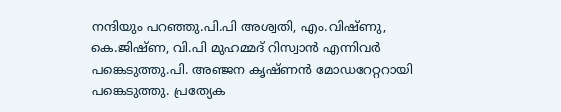നന്ദിയും പറഞ്ഞു.പി.പി അശ്വതി, എം.വിഷ്ണു, കെ.ജിഷ്ണ, വി.പി മുഹമ്മദ് റിസ്വാൻ എന്നിവർ പങ്കെടുത്തു.പി. അഞ്ജന കൃഷ്‌ണൻ മോഡറേറ്ററായി പങ്കെടുത്തു. പ്രത്യേക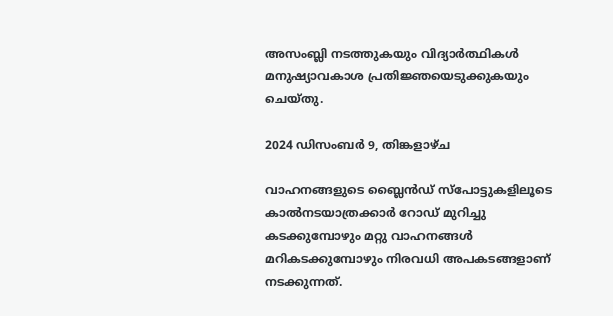അസംബ്ലി നടത്തുകയും വിദ്യാർത്ഥികൾ മനുഷ്യാവകാശ പ്രതിജ്ഞയെടുക്കുകയും ചെയ്തു.

2024 ഡിസംബർ 9, തിങ്കളാഴ്‌ച

വാഹനങ്ങളുടെ ബ്ലൈൻഡ് സ്പോട്ടുകളിലൂടെ കാൽനടയാത്രക്കാർ റോഡ് മുറിച്ചു കടക്കുമ്പോഴും മറ്റു വാഹനങ്ങൾ മറികടക്കുമ്പോഴും നിരവധി അപകടങ്ങളാണ് നടക്കുന്നത്.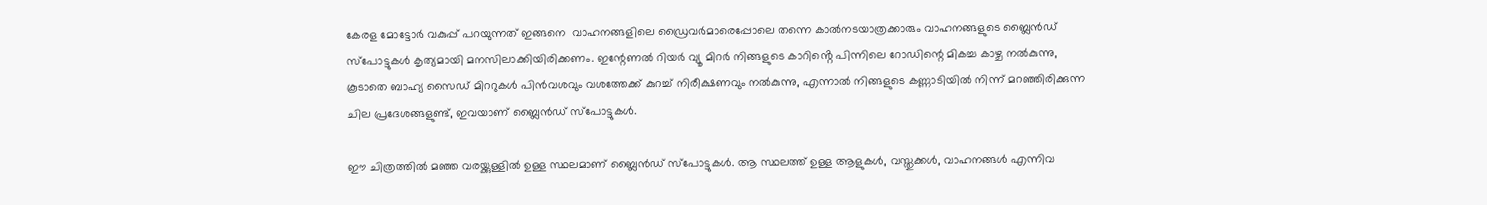കേരള മോട്ടോർ വകുപ്പ് പറയുന്നത് ഇങ്ങനെ  വാഹനങ്ങളിലെ ഡ്രൈവർമാരെപ്പോലെ തന്നെ കാൽനടയാത്രക്കാരും വാഹനങ്ങളുടെ ബ്ലൈൻഡ് സ്പോട്ടുകൾ കൃത്യമായി മനസിലാക്കിയിരിക്കണം. ഇന്റേണൽ റിയർ വ്യൂ മിറർ നിങ്ങളുടെ കാറിൻ്റെ പിന്നിലെ റോഡിന്റെ മികച്ച കാഴ്ച നൽകുന്നു, കൂടാതെ ബാഹ്യ സൈഡ് മിററുകൾ പിൻവശവും വശത്തേക്ക് കുറച്ച് നിരീക്ഷണവും നൽകുന്നു, എന്നാൽ നിങ്ങളുടെ കണ്ണാടിയിൽ നിന്ന് മറഞ്ഞിരിക്കുന്ന ചില പ്രദേശങ്ങളുണ്ട്, ഇവയാണ് ബ്ലൈൻഡ് സ്പോട്ടുകൾ.

ഈ ചിത്രത്തിൽ മഞ്ഞ വരയ്ക്കുള്ളിൽ ഉള്ള സ്ഥലമാണ് ബ്ലൈൻഡ് സ്പോട്ടുകൾ. ആ സ്ഥലത്ത് ഉള്ള ആളുകൾ, വസ്തുക്കൾ, വാഹനങ്ങൾ എന്നിവ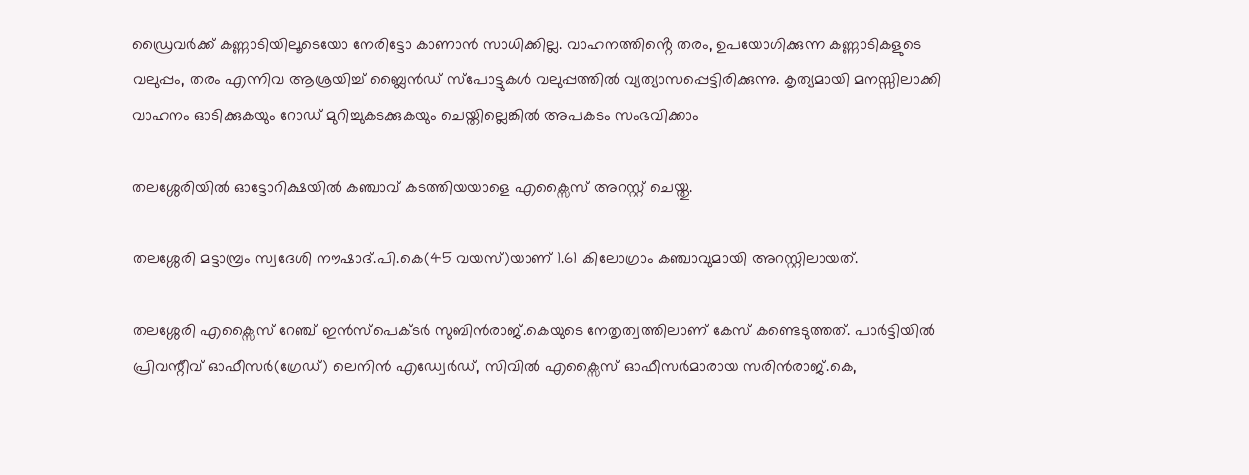ഡ്രൈവർക്ക് കണ്ണാടിയിലൂടെയോ നേരിട്ടോ കാണാൻ സാധിക്കില്ല. വാഹനത്തിൻ്റെ തരം, ഉപയോഗിക്കുന്ന കണ്ണാടികളുടെ വലുപ്പം, തരം എന്നിവ ആശ്രയിച്ച് ബ്ലൈൻഡ് സ്പോട്ടുകൾ വലുപ്പത്തിൽ വ്യത്യാസപ്പെട്ടിരിക്കുന്നു. കൃത്യമായി മനസ്സിലാക്കി വാഹനം ഓടിക്കുകയും റോഡ് മുറിച്ചുകടക്കുകയും ചെയ്ത‌ില്ലെങ്കിൽ അപകടം സംഭവിക്കാം

തലശ്ശേരിയിൽ ഓട്ടോറിക്ഷയിൽ കഞ്ചാവ് കടത്തിയയാളെ എക്സൈസ് അറസ്റ്റ് ചെയ്തു.

തലശ്ശേരി മട്ടാമ്പ്രം സ്വദേശി നൗഷാദ്.പി.കെ(45 വയസ്)യാണ് 1.61 കിലോഗ്രാം കഞ്ചാവുമായി അറസ്റ്റിലായത്.

തലശ്ശേരി എക്സൈസ് റേഞ്ച് ഇൻസ്പെക്ടർ സുബിൻരാജ്.കെയുടെ നേതൃത്വത്തിലാണ് കേസ് കണ്ടെടുത്തത്. പാർട്ടിയിൽ പ്രിവന്റീവ് ഓഫീസർ(ഗ്രേഡ്) ലെനിൻ എഡ്വേർഡ്, സിവിൽ എക്സൈസ് ഓഫീസർമാരായ സരിൻരാജ്.കെ,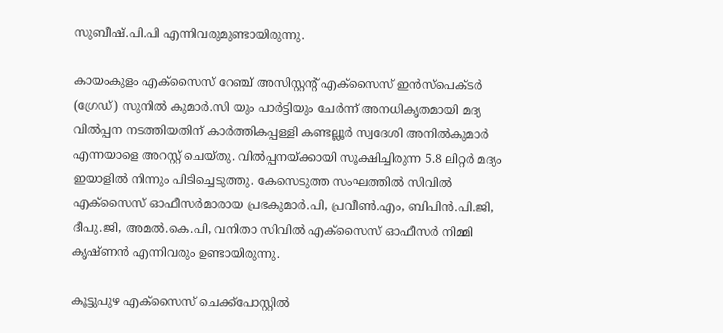സുബീഷ്.പി.പി എന്നിവരുമുണ്ടായിരുന്നു.

കായംകുളം എക്സൈസ് റേഞ്ച് അസിസ്റ്റന്റ് എക്സൈസ് ഇൻസ്പെക്ടർ (ഗ്രേഡ്) സുനിൽ കുമാർ.സി യും പാർട്ടിയും ചേർന്ന് അനധികൃതമായി മദ്യ വിൽപ്പന നടത്തിയതിന് കാർത്തികപ്പള്ളി കണ്ടല്ലൂർ സ്വദേശി അനിൽകുമാർ എന്നയാളെ അറസ്റ്റ് ചെയ്തു. വിൽപ്പനയ്ക്കായി സൂക്ഷിച്ചിരുന്ന 5.8 ലിറ്റർ മദ്യം ഇയാളിൽ നിന്നും പിടിച്ചെടുത്തു. കേസെടുത്ത സംഘത്തിൽ സിവിൽ എക്സൈസ് ഓഫീസർമാരായ പ്രഭകുമാർ.പി, പ്രവീൺ.എം, ബിപിൻ.പി.ജി, ദീപു.ജി, അമൽ.കെ.പി, വനിതാ സിവിൽ എക്സൈസ് ഓഫീസർ നിമ്മി കൃഷ്‌ണൻ എന്നിവരും ഉണ്ടായിരുന്നു.

കൂട്ടുപുഴ എക്സൈസ് ചെക്ക്പോസ്റ്റിൽ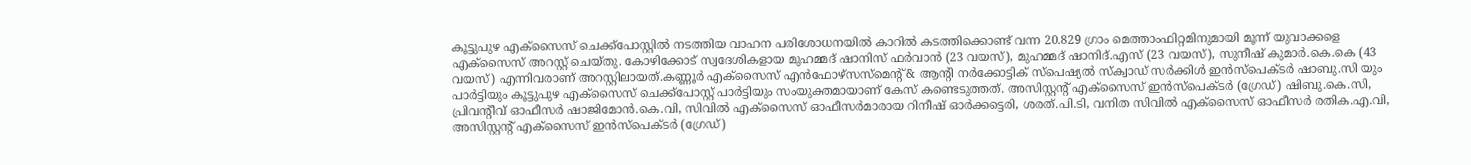കൂട്ടുപുഴ എക്സൈസ് ചെക്ക്പോസ്റ്റിൽ നടത്തിയ വാഹന പരിശോധനയിൽ കാറിൽ കടത്തിക്കൊണ്ട് വന്ന 20.829 ഗ്രാം മെത്താംഫിറ്റമിനുമായി മൂന്ന് യുവാക്കളെ എക്സൈസ് അറസ്റ്റ് ചെയ്‌തു. കോഴിക്കോട് സ്വദേശികളായ മുഹമ്മദ് ഷാനിസ് ഫർവാൻ (23 വയസ്), മുഹമ്മദ് ഷാനിദ്.എസ് (23 വയസ്), സുനീഷ് കുമാർ.കെ.കെ (43 വയസ്) എന്നിവരാണ് അറസ്റ്റിലായത്.കണ്ണൂർ എക്സൈസ് എൻഫോഴ്സസ്മെന്റ് & ആന്റി നർക്കോട്ടിക് സ്പെഷ്യൽ സ്ക്വാഡ് സർക്കിൾ ഇൻസ്പെക്ടർ ഷാബു.സി യും പാർട്ടിയും കൂട്ടുപുഴ എക്സൈസ് ചെക്ക്പോസ്റ്റ് പാർട്ടിയും സംയുക്തമായാണ് കേസ് കണ്ടെടുത്തത്. അസിസ്റ്റൻ്റ് എക്സൈസ് ഇൻസ്പെക്ടർ (ഗ്രേഡ്) ഷിബു.കെ.സി, പ്രിവന്റീവ് ഓഫീസർ ഷാജിമോൻ.കെ.വി, സിവിൽ എക്സൈസ് ഓഫീസർമാരായ റിനീഷ് ഓർക്കട്ടെരി, ശരത്.പി.ടി, വനിത സിവിൽ എക്സൈസ് ഓഫീസർ രതിക.എ.വി, അസിസ്റ്റന്റ് എക്സൈസ് ഇൻസ്പെക്ടർ (ഗ്രേഡ്)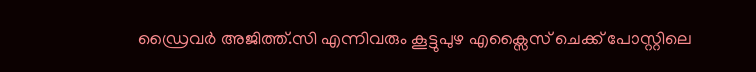ഡ്രൈവർ അജിത്ത്.സി എന്നിവരും കൂട്ടുപുഴ എക്സൈസ് ചെക്ക് പോസ്റ്റിലെ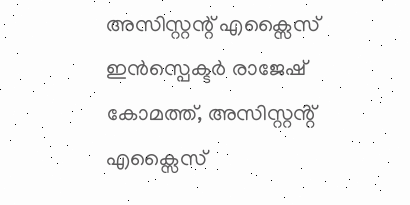അസിസ്റ്റന്റ് എക്സൈസ് ഇൻസ്പെക്ടർ രാജേഷ് കോമത്ത്, അസിസ്റ്റൻ്റ് എക്സൈസ്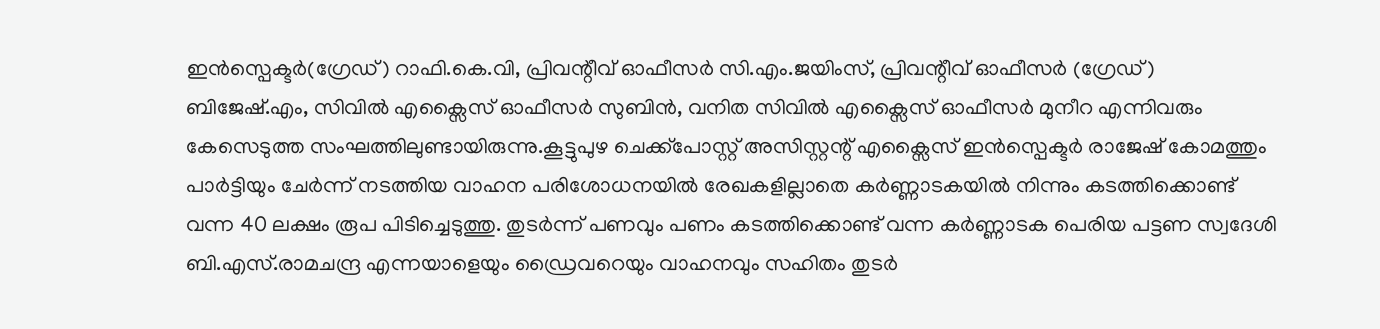ഇൻസ്പെക്ടർ(ഗ്രേഡ്) റാഫി.കെ.വി, പ്രിവന്റീവ് ഓഫീസർ സി.എം.ജയിംസ്, പ്രിവന്റീവ് ഓഫീസർ (ഗ്രേഡ്) ബിജേഷ്.എം, സിവിൽ എക്സൈസ് ഓഫീസർ സുബിൻ, വനിത സിവിൽ എക്സൈസ് ഓഫീസർ മുനീറ എന്നിവരും കേസെടുത്ത സംഘത്തിലുണ്ടായിരുന്നു.കൂട്ടുപുഴ ചെക്ക്പോസ്റ്റ് അസിസ്റ്റന്റ് എക്സൈസ് ഇൻസ്പെക്ടർ രാജേഷ് കോമത്തും പാർട്ടിയും ചേർന്ന് നടത്തിയ വാഹന പരിശോധനയിൽ രേഖകളില്ലാതെ കർണ്ണാടകയിൽ നിന്നും കടത്തിക്കൊണ്ട് വന്ന 40 ലക്ഷം രൂപ പിടിച്ചെടുത്തു. തുടർന്ന് പണവും പണം കടത്തിക്കൊണ്ട് വന്ന കർണ്ണാടക പെരിയ പട്ടണ സ്വദേശി ബി.എസ്.രാമചന്ദ്ര എന്നയാളെയും ഡ്രൈവറെയും വാഹനവും സഹിതം തുടർ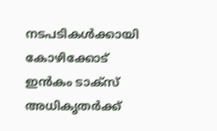നടപടികൾക്കായി കോഴിക്കോട് ഇൻകം ടാക്സ് അധികൃതർക്ക്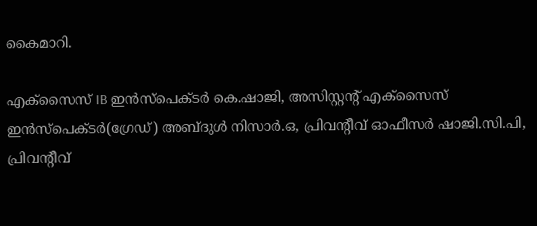കൈമാറി.

എക്സൈസ് IB ഇൻസ്പെക്ടർ കെ.ഷാജി, അസിസ്റ്റന്റ് എക്സൈസ് ഇൻസ്പെക്ടർ(ഗ്രേഡ്) അബ്ദുൾ നിസാർ.ഒ, പ്രിവന്റീവ് ഓഫീസർ ഷാജി.സി.പി, പ്രിവന്റീവ്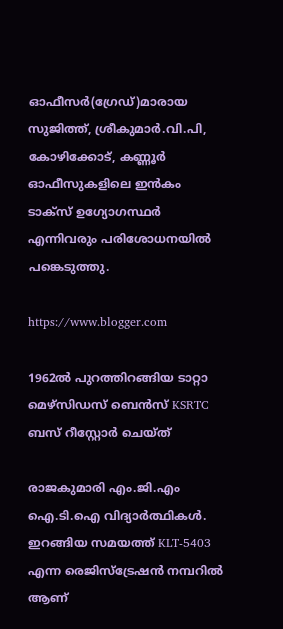ഓഫീസർ(ഗ്രേഡ്)മാരായ സുജിത്ത്, ശ്രീകുമാർ.വി.പി, കോഴിക്കോട്, കണ്ണൂർ ഓഫീസുകളിലെ ഇൻകം ടാക്‌സ് ഉഗ്യോഗസ്ഥർ എന്നിവരും പരിശോധനയിൽ പങ്കെടുത്തു.

https://www.blogger.com

1962ൽ പുറത്തിറങ്ങിയ ടാറ്റാ മെഴ്സിഡസ് ബെൻസ് KSRTC ബസ് റീസ്റ്റോർ ചെയ്ത്

രാജകുമാരി എം.ജി.എം ഐ.ടി.ഐ വിദ്യാർത്ഥികൾ. ഇറങ്ങിയ സമയത്ത് KLT-5403 എന്ന രെജിസ്ട്രേഷൻ നമ്പറിൽ ആണ്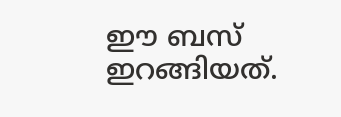ഈ ബസ് ഇറങ്ങിയത്.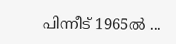പിന്നീട് 1965ൽ ...